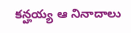కన్హయ్య ఆ నినాదాలు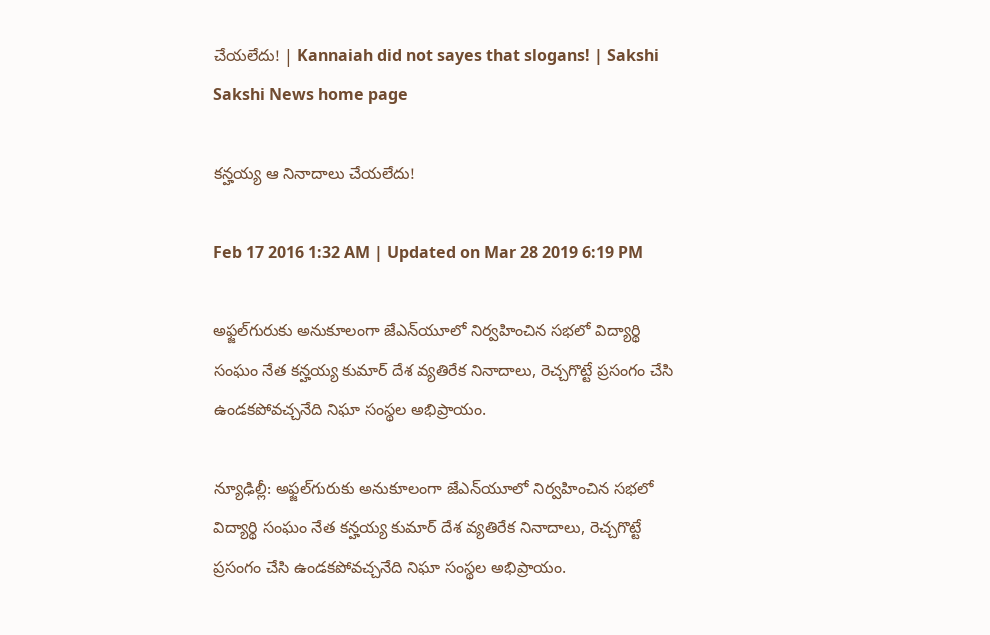చేయలేదు! | Kannaiah did not sayes that slogans! | Sakshi
Sakshi News home page

కన్హయ్య ఆ నినాదాలు చేయలేదు!

Feb 17 2016 1:32 AM | Updated on Mar 28 2019 6:19 PM

అఫ్జల్‌గురుకు అనుకూలంగా జేఎన్‌యూలో నిర్వహించిన సభలో విద్యార్థి సంఘం నేత కన్హయ్య కుమార్ దేశ వ్యతిరేక నినాదాలు, రెచ్చగొట్టే ప్రసంగం చేసి ఉండకపోవచ్చనేది నిఘా సంస్థల అభిప్రాయం.

న్యూఢిల్లీ: అఫ్జల్‌గురుకు అనుకూలంగా జేఎన్‌యూలో నిర్వహించిన సభలో విద్యార్థి సంఘం నేత కన్హయ్య కుమార్ దేశ వ్యతిరేక నినాదాలు, రెచ్చగొట్టే ప్రసంగం చేసి ఉండకపోవచ్చనేది నిఘా సంస్థల అభిప్రాయం.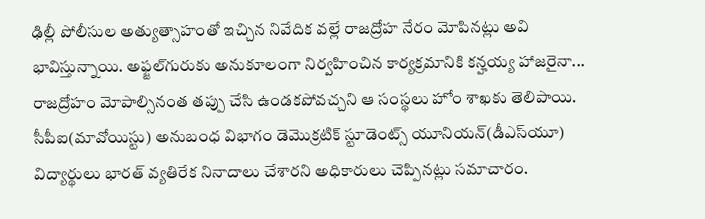ఢిల్లీ పోలీసుల అత్యుత్సాహంతో ఇచ్చిన నివేదిక వల్లే రాజద్రోహ నేరం మోపినట్లు అవి భావిస్తున్నాయి. అఫ్జల్‌గురుకు అనుకూలంగా నిర్వహించిన కార్యక్రమానికి కన్హయ్య హాజరైనా... రాజద్రోహం మోపాల్సినంత తప్పు చేసి ఉండకపోవచ్చని ఆ సంస్థలు హోం శాఖకు తెలిపాయి.  సీపీఐ(మావోయిస్టు) అనుబంధ విభాగం డెమొక్రటిక్ స్టూడెంట్స్ యూనియన్(డీఎస్‌యూ) విద్యార్థులు భారత్ వ్యతిరేక నినాదాలు చేశారని అధికారులు చెప్పినట్లు సమాచారం.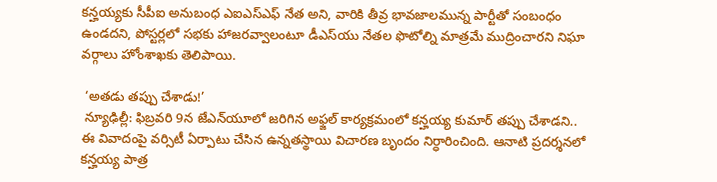కన్హయ్యకు సీపీఐ అనుబంధ ఎఐఎస్‌ఎఫ్ నేత అని, వారికి తీవ్ర భావజాలమున్న పార్టీతో సంబంధం ఉండదని, పోస్టర్లలో సభకు హాజరవ్వాలంటూ డీఎస్‌యు నేతల ఫొటోల్ని మాత్రమే ముద్రించారని నిఘా వర్గాలు హోంశాఖకు తెలిపాయి.

 ‘అతడు తప్పు చేశాడు!’
 న్యూఢిల్లీ: ఫిబ్రవరి 9న జేఎన్‌యూలో జరిగిన అఫ్జల్ కార్యక్రమంలో కన్హయ్య కుమార్ తప్పు చేశాడని.. ఈ వివాదంపై వర్సిటీ ఏర్పాటు చేసిన ఉన్నతస్థాయి విచారణ బృందం నిర్ధారించింది. ఆనాటి ప్రదర్శనలో కన్హయ్య పాత్ర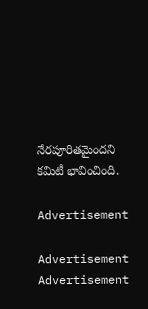నేరపూరితమైందని కమిటీ భావించింది.

Advertisement

Advertisement
Advertisement